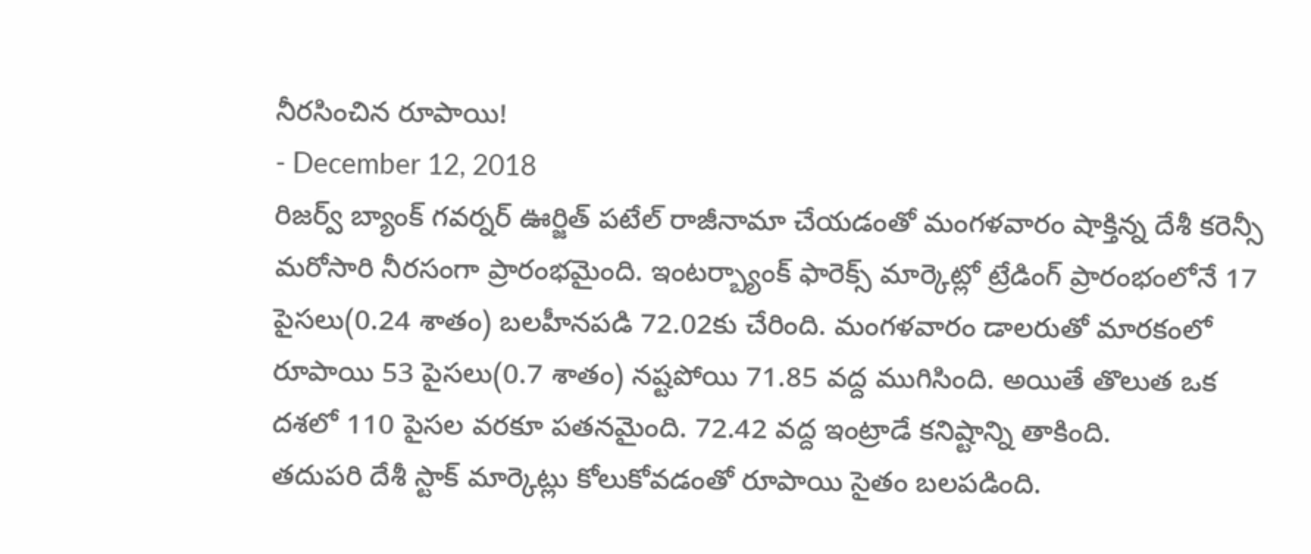నీరసించిన రూపాయి!
- December 12, 2018
రిజర్వ్ బ్యాంక్ గవర్నర్ ఊర్జిత్ పటేల్ రాజీనామా చేయడంతో మంగళవారం షాక్తిన్న దేశీ కరెన్సీ మరోసారి నీరసంగా ప్రారంభమైంది. ఇంటర్బ్యాంక్ ఫారెక్స్ మార్కెట్లో ట్రేడింగ్ ప్రారంభంలోనే 17 పైసలు(0.24 శాతం) బలహీనపడి 72.02కు చేరింది. మంగళవారం డాలరుతో మారకంలో రూపాయి 53 పైసలు(0.7 శాతం) నష్టపోయి 71.85 వద్ద ముగిసింది. అయితే తొలుత ఒక దశలో 110 పైసల వరకూ పతనమైంది. 72.42 వద్ద ఇంట్రాడే కనిష్టాన్ని తాకింది.
తదుపరి దేశీ స్టాక్ మార్కెట్లు కోలుకోవడంతో రూపాయి సైతం బలపడింది.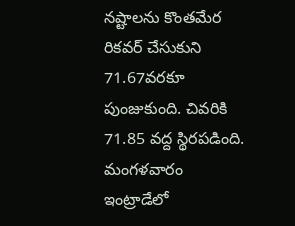నష్టాలను కొంతమేర రికవర్ చేసుకుని 71.67వరకూ పుంజుకుంది. చివరికి 71.85 వద్ద స్థిరపడింది. మంగళవారం ఇంట్రాడేలో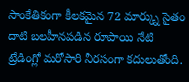సాంకేతికంగా కీలకమైన 72 మార్క్ను సైతం దాటి బలహీనపడిన రూపాయి నేటి ట్రేడింగ్లో మరోసారి నీరసంగా కదులుతోంది.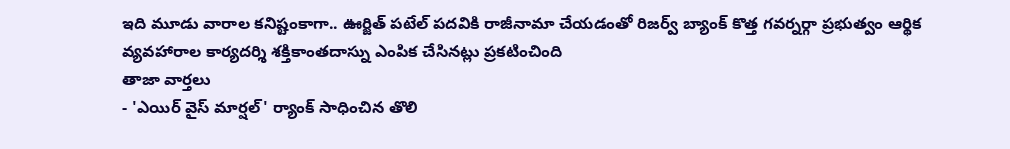ఇది మూడు వారాల కనిష్టంకాగా.. ఊర్జిత్ పటేల్ పదవికి రాజీనామా చేయడంతో రిజర్వ్ బ్యాంక్ కొత్త గవర్నర్గా ప్రభుత్వం ఆర్థిక వ్యవహారాల కార్యదర్శి శక్తికాంతదాస్ను ఎంపిక చేసినట్లు ప్రకటించింది
తాజా వార్తలు
- 'ఎయిర్ వైస్ మార్షల్' ర్యాంక్ సాధించిన తొలి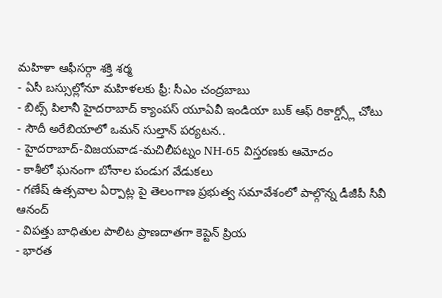మహిళా ఆఫీసర్గా శక్తి శర్మ
- ఏసీ బస్సుల్లోనూ మహిళలకు ఫ్రీ: సీఎం చంద్రబాబు
- బిట్స్ పిలానీ హైదరాబాద్ క్యాంపస్ యూఏవీ ఇండియా బుక్ ఆఫ్ రికార్డ్స్లో చోటు
- సౌదీ అరేబియాలో ఒమన్ సుల్తాన్ పర్యటన..
- హైదరాబాద్-విజయవాడ-మచిలీపట్నం NH-65 విస్తరణకు ఆమోదం
- కాశీలో ఘనంగా బోనాల పండుగ వేడుకలు
- గణేష్ ఉత్సవాల ఏర్పాట్ల పై తెలంగాణ ప్రభుత్వ సమావేశంలో పాల్గొన్న డీజీపీ సీవీ ఆనంద్
- విపత్తు బాధితుల పాలిట ప్రాణదాతగా కెప్టెన్ ప్రియ
- భారత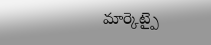మార్కెట్పై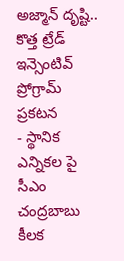అజ్మాన్ దృష్టి.. కొత్త ట్రేడ్ ఇన్సెంటివ్ ప్రోగ్రామ్ ప్రకటన
- స్థానిక ఎన్నికల పై సీఎం చంద్రబాబు కీలక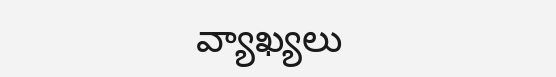వ్యాఖ్యలు